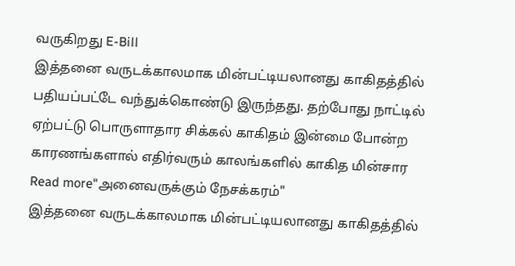வருகிறது E-Bill
இத்தனை வருடக்காலமாக மின்பட்டியலானது காகிதத்தில் பதியப்பட்டே வந்துக்கொண்டு இருந்தது. தற்போது நாட்டில் ஏற்பட்டு பொருளாதார சிக்கல் காகிதம் இன்மை போன்ற காரணங்களால் எதிர்வரும் காலங்களில் காகித மின்சார
Read more"அனைவருக்கும் நேசக்கரம்"
இத்தனை வருடக்காலமாக மின்பட்டியலானது காகிதத்தில்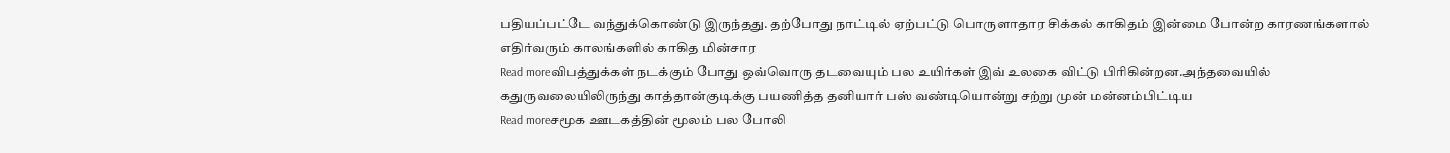பதியப்பட்டே வந்துக்கொண்டு இருந்தது. தற்போது நாட்டில் ஏற்பட்டு பொருளாதார சிக்கல் காகிதம் இன்மை போன்ற காரணங்களால் எதிர்வரும் காலங்களில் காகித மின்சார
Read moreவிபத்துக்கள் நடக்கும் போது ஒவ்வொரு தடவையும் பல உயிர்கள் இவ் உலகை விட்டு பிரிகின்றன.அந்தவையில் கதுருவலையிலிருந்து காத்தான்குடிக்கு பயணித்த தனியார் பஸ் வண்டியொன்று சற்று முன் மன்னம்பிட்டிய
Read moreசமூக ஊடகத்தின் மூலம் பல போலி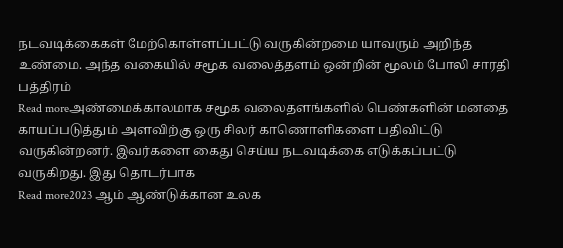நடவடிக்கைகள் மேற்கொள்ளப்பட்டு வருகின்றமை யாவரும் அறிந்த உண்மை. அந்த வகையில் சமூக வலைத்தளம் ஒன்றின் மூலம் போலி சாரதி பத்திரம்
Read moreஅண்மைக்காலமாக சமூக வலைதளங்களில் பெண்களின் மனதை காயப்படுத்தும் அளவிற்கு ஒரு சிலர் காணொளிகளை பதிவிட்டு வருகின்றனர். இவர்களை கைது செய்ய நடவடிக்கை எடுக்கப்பட்டு வருகிறது. இது தொடர்பாக
Read more2023 ஆம் ஆண்டுக்கான உலக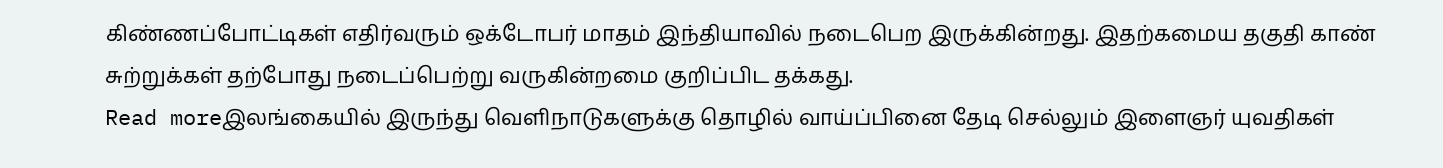கிண்ணப்போட்டிகள் எதிர்வரும் ஒக்டோபர் மாதம் இந்தியாவில் நடைபெற இருக்கின்றது. இதற்கமைய தகுதி காண் சுற்றுக்கள் தற்போது நடைப்பெற்று வருகின்றமை குறிப்பிட தக்கது.
Read moreஇலங்கையில் இருந்து வெளிநாடுகளுக்கு தொழில் வாய்ப்பினை தேடி செல்லும் இளைஞர் யுவதிகள்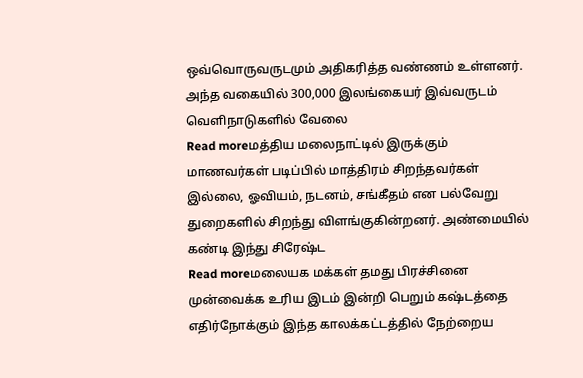ஒவ்வொருவருடமும் அதிகரித்த வண்ணம் உள்ளனர். அந்த வகையில் 300,000 இலங்கையர் இவ்வருடம் வெளிநாடுகளில் வேலை
Read moreமத்திய மலைநாட்டில் இருக்கும் மாணவர்கள் படிப்பில் மாத்திரம் சிறந்தவர்கள் இல்லை, ஓவியம், நடனம், சங்கீதம் என பல்வேறு துறைகளில் சிறந்து விளங்குகின்றனர். அண்மையில் கண்டி இந்து சிரேஷ்ட
Read moreமலையக மக்கள் தமது பிரச்சினை முன்வைக்க உரிய இடம் இன்றி பெறும் கஷ்டத்தை எதிர்நோக்கும் இந்த காலக்கட்டத்தில் நேற்றைய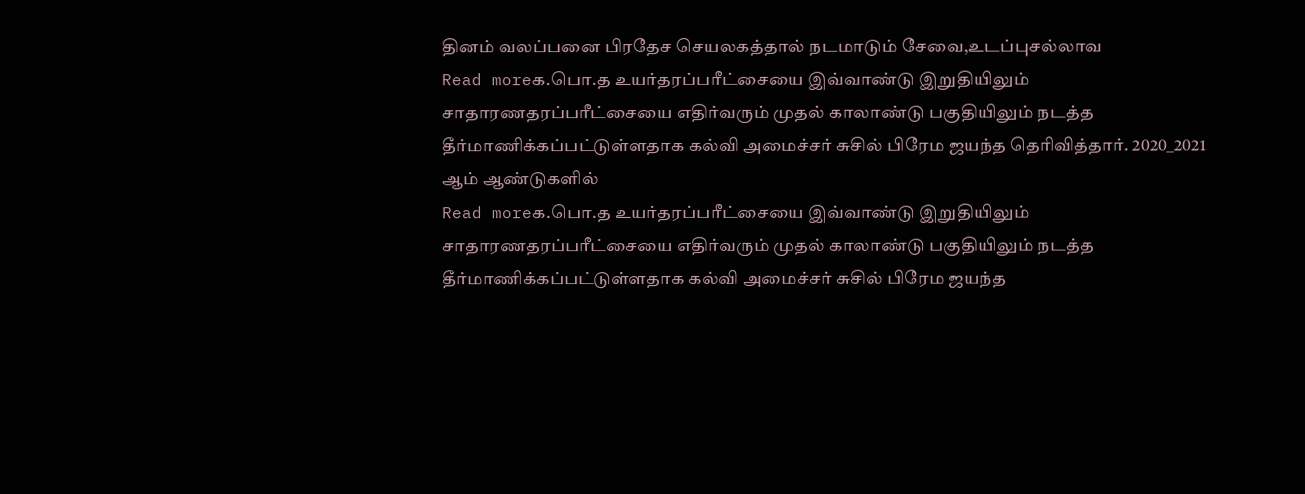தினம் வலப்பனை பிரதேச செயலகத்தால் நடமாடும் சேவை,உடப்புசல்லாவ
Read moreக.பொ.த உயர்தரப்பரீட்சையை இவ்வாண்டு இறுதியிலும் சாதாரணதரப்பரீட்சையை எதிர்வரும் முதல் காலாண்டு பகுதியிலும் நடத்த தீர்மாணிக்கப்பட்டுள்ளதாக கல்வி அமைச்சர் சுசில் பிரேம ஜயந்த தெரிவித்தார். 2020_2021 ஆம் ஆண்டுகளில்
Read moreக.பொ.த உயர்தரப்பரீட்சையை இவ்வாண்டு இறுதியிலும் சாதாரணதரப்பரீட்சையை எதிர்வரும் முதல் காலாண்டு பகுதியிலும் நடத்த தீர்மாணிக்கப்பட்டுள்ளதாக கல்வி அமைச்சர் சுசில் பிரேம ஜயந்த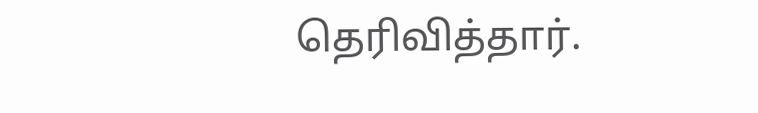தெரிவித்தார்.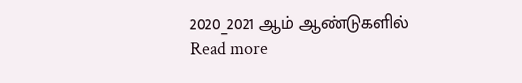2020_2021 ஆம் ஆண்டுகளில்
Read more